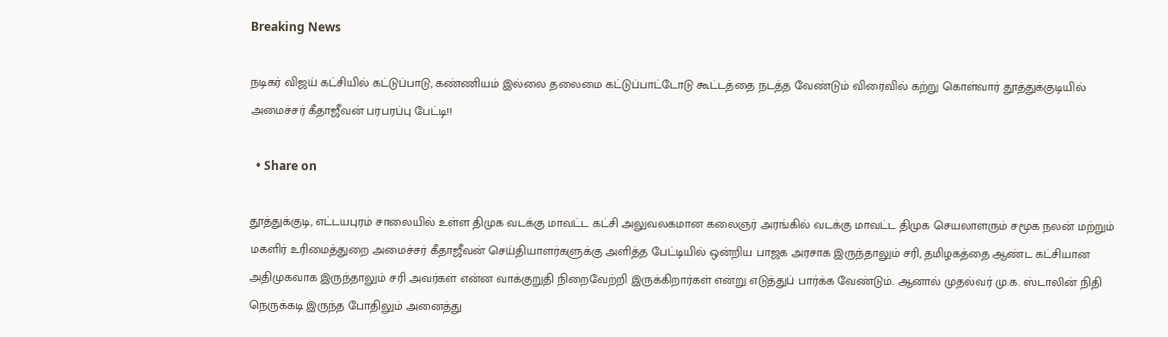Breaking News

நடிகர் விஜய் கட்சியில் கட்டுப்பாடு, கண்ணியம் இல்லை தலைமை கட்டுப்பாட்டோடு கூட்டத்தை நடத்த வேண்டும் விரைவில் கற்று கொள்வார் தூத்துக்குடியில் அமைச்சர் கீதாஜீவன் பரபரப்பு பேட்டி!!

  • Share on

தூத்துக்குடி, எட்டயபுரம் சாலையில் உள்ள திமுக வடக்கு மாவட்ட கட்சி அலுவலகமான கலைஞர் அரங்கில் வடக்கு மாவட்ட திமுக செயலாளரும் சமூக நலன் மற்றும் மகளிர் உரிமைத்துறை அமைச்சர் கீதாஜீவன் செய்தியாளர்களுக்கு அளித்த பேட்டியில் ஒன்றிய பாஜக அரசாக இருந்தாலும் சரி, தமிழகத்தை ஆண்ட கட்சியான அதிமுகவாக இருந்தாலும் சரி அவர்கள் என்ன வாக்குறுதி நிறைவேற்றி இருக்கிறார்கள் என்று எடுத்துப் பார்க்க வேண்டும். ஆனால் முதல்வர் மு.க. ஸ்டாலின் நிதி நெருக்கடி இருந்த போதிலும் அனைத்து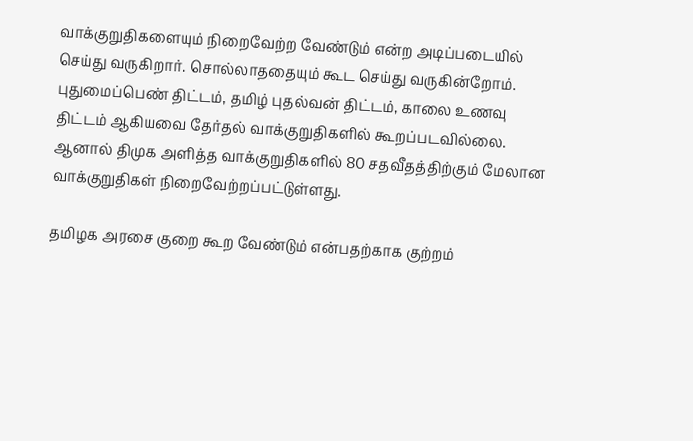வாக்குறுதிகளையும் நிறைவேற்ற வேண்டும் என்ற அடிப்படையில் செய்து வருகிறார். சொல்லாததையும் கூட செய்து வருகின்றோம். புதுமைப்பெண் திட்டம், தமிழ் புதல்வன் திட்டம், காலை உணவு திட்டம் ஆகியவை தேர்தல் வாக்குறுதிகளில் கூறப்படவில்லை. ஆனால் திமுக அளித்த வாக்குறுதிகளில் 80 சதவீதத்திற்கும் மேலான வாக்குறுதிகள் நிறைவேற்றப்பட்டுள்ளது.

தமிழக அரசை குறை கூற வேண்டும் என்பதற்காக குற்றம்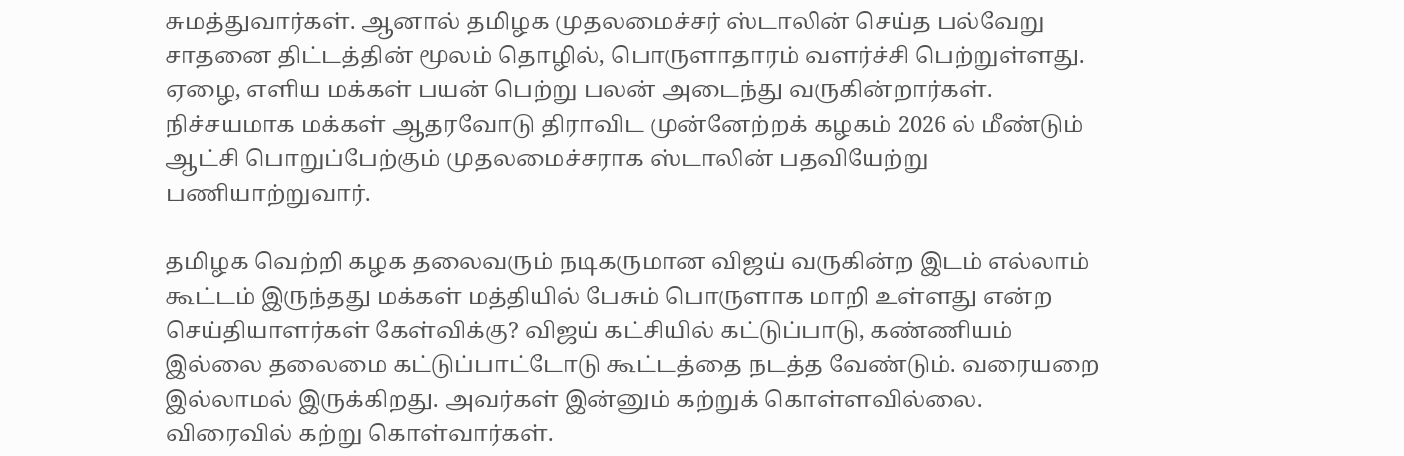சுமத்துவார்கள். ஆனால் தமிழக முதலமைச்சர் ஸ்டாலின் செய்த பல்வேறு சாதனை திட்டத்தின் மூலம் தொழில், பொருளாதாரம் வளர்ச்சி பெற்றுள்ளது. ஏழை, எளிய மக்கள் பயன் பெற்று பலன் அடைந்து வருகின்றார்கள். நிச்சயமாக மக்கள் ஆதரவோடு திராவிட முன்னேற்றக் கழகம் 2026 ல் மீண்டும் ஆட்சி பொறுப்பேற்கும் முதலமைச்சராக ஸ்டாலின் பதவியேற்று பணியாற்றுவார்.

தமிழக வெற்றி கழக தலைவரும் நடிகருமான விஜய் வருகின்ற இடம் எல்லாம் கூட்டம் இருந்தது மக்கள் மத்தியில் பேசும் பொருளாக மாறி உள்ளது என்ற செய்தியாளர்கள் கேள்விக்கு? விஜய் கட்சியில் கட்டுப்பாடு, கண்ணியம் இல்லை தலைமை கட்டுப்பாட்டோடு கூட்டத்தை நடத்த வேண்டும். வரையறை இல்லாமல் இருக்கிறது. அவர்கள் இன்னும் கற்றுக் கொள்ளவில்லை. விரைவில் கற்று கொள்வார்கள்.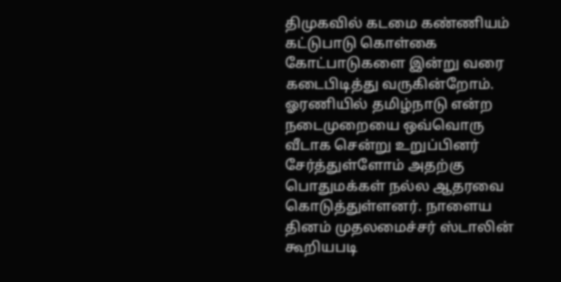திமுகவில் கடமை கண்ணியம் கட்டுபாடு கொள்கை கோட்பாடுகளை இன்று வரை கடைபிடித்து வருகின்றோம். ஓரணியில் தமிழ்நாடு என்ற நடைமுறையை ஒவ்வொரு வீடாக சென்று உறுப்பினர் சேர்த்துள்ளோம் அதற்கு பொதுமக்கள் நல்ல ஆதரவை கொடுத்துள்ளனர். நாளைய தினம் முதலமைச்சர் ஸ்டாலின் கூறியபடி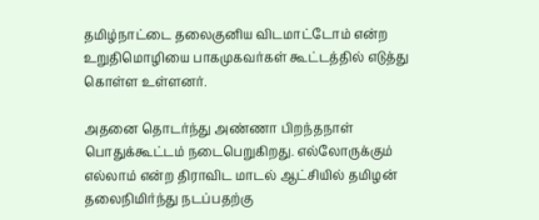தமிழ்நாட்டை தலைகுனிய விடமாட்டோம் என்ற உறுதிமொழியை பாகமுகவர்கள் கூட்டத்தில் எடுத்து கொள்ள உள்ளனர்.

அதனை தொடர்ந்து அண்ணா பிறந்தநாள் பொதுக்கூட்டம் நடைபெறுகிறது. எல்லோருக்கும் எல்லாம் என்ற திராவிட மாடல் ஆட்சியில் தமிழன் தலைநிமிர்ந்து நடப்பதற்கு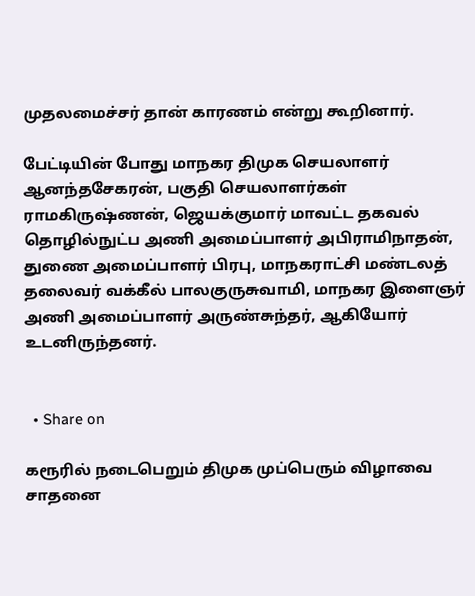முதலமைச்சர் தான் காரணம் என்று கூறினார்.

பேட்டியின் போது மாநகர திமுக செயலாளர் ஆனந்தசேகரன், பகுதி செயலாளர்கள் ராமகிருஷ்ணன், ஜெயக்குமார் மாவட்ட தகவல் தொழில்நுட்ப அணி அமைப்பாளர் அபிராமிநாதன், துணை அமைப்பாளர் பிரபு, மாநகராட்சி மண்டலத் தலைவர் வக்கீல் பாலகுருசுவாமி, மாநகர இளைஞர் அணி அமைப்பாளர் அருண்சுந்தர், ஆகியோர் உடனிருந்தனர்.


  • Share on

கரூரில் நடைபெறும் திமுக முப்பெரும் விழாவை சாதனை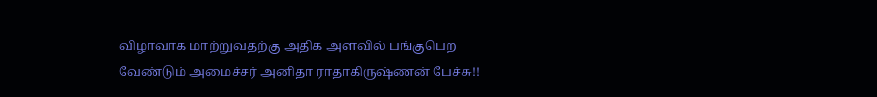விழாவாக மாற்றுவதற்கு அதிக அளவில் பங்குபெற வேண்டும் அமைச்சர் அனிதா ராதாகிருஷ்ணன் பேச்சு!!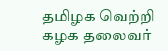தமிழக வெற்றி கழக தலைவர்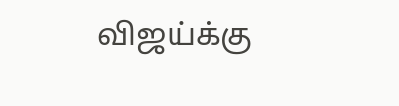விஜய்க்கு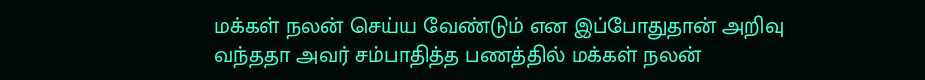மக்கள் நலன் செய்ய வேண்டும் என இப்போதுதான் அறிவு வந்ததா அவர் சம்பாதித்த பணத்தில் மக்கள் நலன்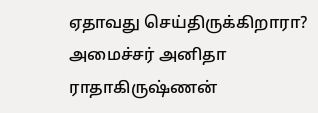ஏதாவது செய்திருக்கிறாரா? அமைச்சர் அனிதா ராதாகிருஷ்ணன்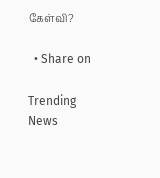கேள்வி?

  • Share on

Trending News